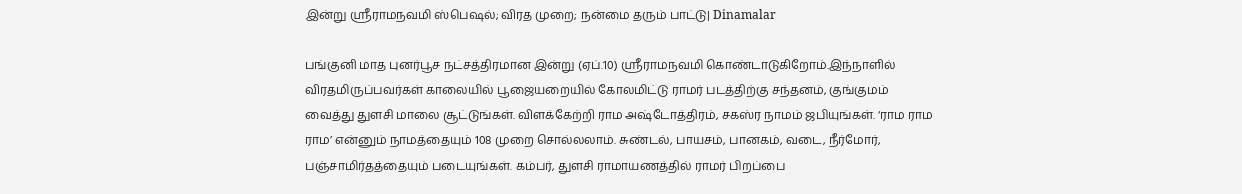இன்று ஸ்ரீராமநவமி ஸ்பெஷல்; விரத முறை; நன்மை தரும் பாட்டு| Dinamalar

பங்குனி மாத புனர்பூச நட்சத்திரமான இன்று (ஏப்.10) ஸ்ரீராமநவமி கொண்டாடுகிறோம்.இந்நாளில் விரதமிருப்பவர்கள் காலையில் பூஜையறையில் கோலமிட்டு ராமர் படத்திற்கு சந்தனம், குங்குமம் வைத்து துளசி மாலை சூட்டுங்கள். விளக்கேற்றி ராம அஷ்டோத்திரம், சகஸ்ர நாமம் ஜபியுங்கள். ‘ராம ராம ராம’ என்னும் நாமத்தையும் 108 முறை சொல்லலாம். சுண்டல், பாயசம், பானகம், வடை, நீர்மோர், பஞ்சாமிர்தத்தையும் படையுங்கள். கம்பர், துளசி ராமாயணத்தில் ராமர் பிறப்பை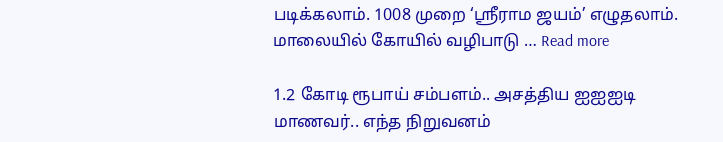படிக்கலாம். 1008 முறை ‘ஸ்ரீராம ஜயம்’ எழுதலாம். மாலையில் கோயில் வழிபாடு … Read more

1.2 கோடி ரூபாய் சம்பளம்.. அசத்திய ஐஐஐடி மாணவர்.. எந்த நிறுவனம்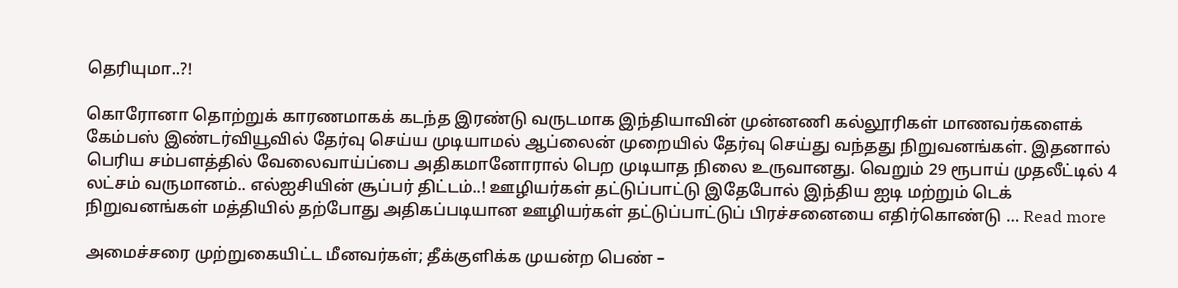தெரியுமா..?!

கொரோனா தொற்றுக் காரணமாகக் கடந்த இரண்டு வருடமாக இந்தியாவின் முன்னணி கல்லூரிகள் மாணவர்களைக் கேம்பஸ் இண்டர்வியூவில் தேர்வு செய்ய முடியாமல் ஆப்லைன் முறையில் தேர்வு செய்து வந்தது நிறுவனங்கள். இதனால் பெரிய சம்பளத்தில் வேலைவாய்ப்பை அதிகமானோரால் பெற முடியாத நிலை உருவானது. வெறும் 29 ரூபாய் முதலீட்டில் 4 லட்சம் வருமானம்.. எல்ஐசியின் சூப்பர் திட்டம்..! ஊழியர்கள் தட்டுப்பாட்டு இதேபோல் இந்திய ஐடி மற்றும் டெக் நிறுவனங்கள் மத்தியில் தற்போது அதிகப்படியான ஊழியர்கள் தட்டுப்பாட்டுப் பிரச்சனையை எதிர்கொண்டு … Read more

அமைச்சரை முற்றுகையிட்ட மீனவர்கள்; தீக்குளிக்க முயன்ற பெண் –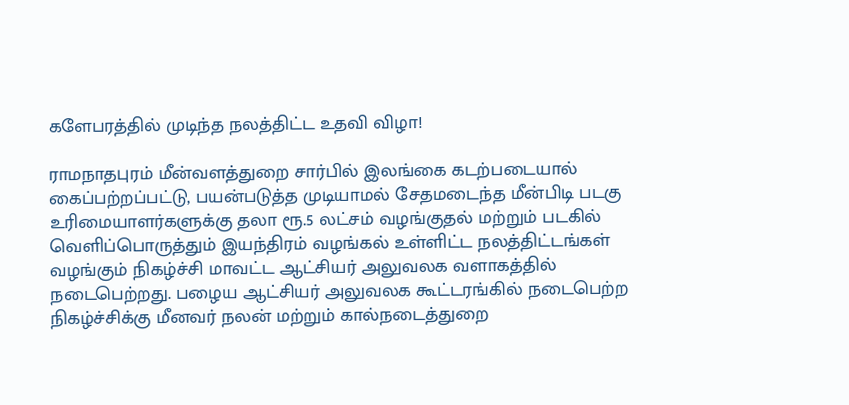களேபரத்தில் முடிந்த நலத்திட்ட உதவி விழா!

ராமநாதபுரம் மீன்வளத்துறை சார்பில் இலங்கை கடற்படையால் கைப்பற்றப்பட்டு, பயன்படுத்த முடியாமல் சேதமடைந்த மீன்பிடி படகு உரிமையாளர்களுக்கு தலா ரூ.5 லட்சம் வழங்குதல் மற்றும் படகில் வெளிப்பொருத்தும் இயந்திரம் வழங்கல் உள்ளிட்ட நலத்திட்டங்கள் வழங்கும் நிகழ்ச்சி மாவட்ட ஆட்சியர் அலுவலக வளாகத்தில் நடைபெற்றது. பழைய ஆட்சியர் அலுவலக கூட்டரங்கில் நடைபெற்ற நிகழ்ச்சிக்கு மீனவர் நலன் மற்றும் கால்நடைத்துறை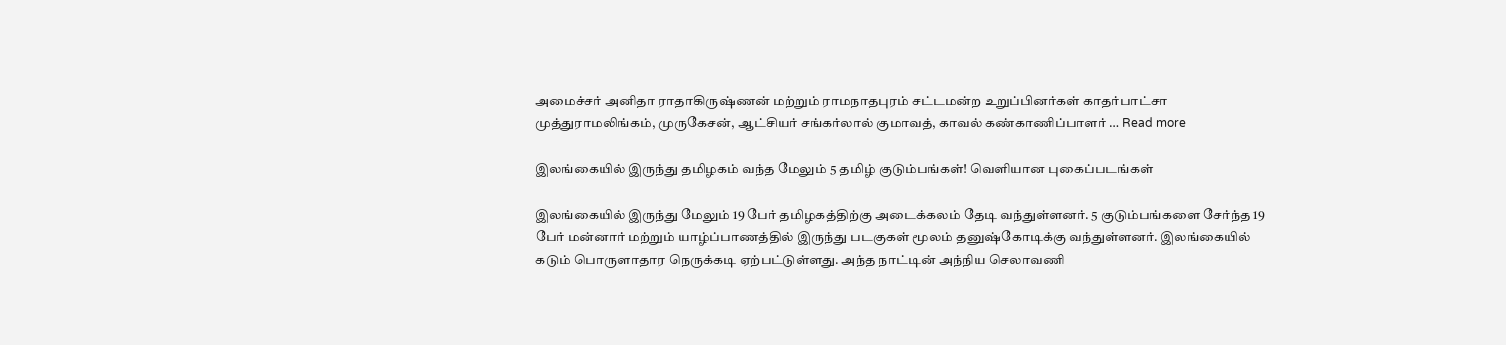அமைச்சர் அனிதா ராதாகிருஷ்ணன் மற்றும் ராமநாதபுரம் சட்டமன்ற உறுப்பினர்கள் காதர்பாட்சா முத்துராமலிங்கம், முருகேசன், ஆட்சியர் சங்கர்லால் குமாவத், காவல் கண்காணிப்பாளர் … Read more

இலங்கையில் இருந்து தமிழகம் வந்த மேலும் 5 தமிழ் குடும்பங்கள்! வெளியான புகைப்படங்கள்

இலங்கையில் இருந்து மேலும் 19 பேர் தமிழகத்திற்கு அடைக்கலம் தேடி வந்துள்ளனர். 5 குடும்பங்களை சேர்ந்த 19 பேர் மன்னார் மற்றும் யாழ்ப்பாணத்தில் இருந்து படகுகள் மூலம் தனுஷ்கோடிக்கு வந்துள்ளனர். இலங்கையில் கடும் பொருளாதார நெருக்கடி ஏற்பட்டுள்ளது. அந்த நாட்டின் அந்நிய செலாவணி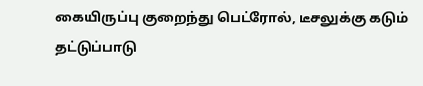கையிருப்பு குறைந்து பெட்ரோல், டீசலுக்கு கடும் தட்டுப்பாடு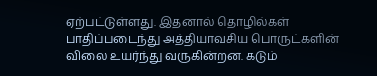ஏற்பட்டுள்ளது. இதனால் தொழில்கள் பாதிப்படைந்து அத்தியாவசிய பொருட்களின் விலை உயர்ந்து வருகின்றன. கடும்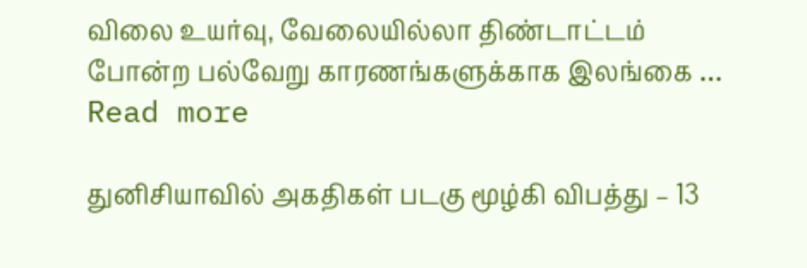விலை உயர்வு, வேலையில்லா திண்டாட்டம் போன்ற பல்வேறு காரணங்களுக்காக இலங்கை … Read more

துனிசியாவில் அகதிகள் படகு மூழ்கி விபத்து – 13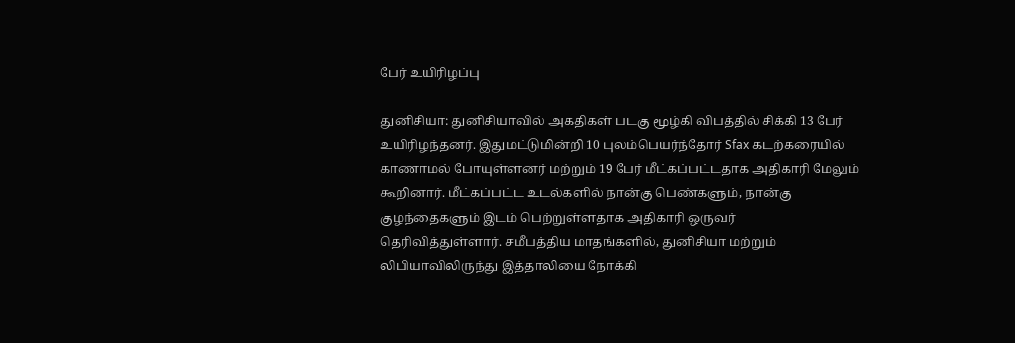பேர் உயிரிழப்பு

துனிசியா: துனிசியாவில் அகதிகள் படகு மூழ்கி விபத்தில் சிக்கி 13 பேர் உயிரிழந்தனர். இதுமட்டுமின்றி 10 புலம்பெயர்ந்தோர் Sfax கடற்கரையில் காணாமல் போயுள்ளனர் மற்றும் 19 பேர் மீட்கப்பட்டதாக அதிகாரி மேலும் கூறினார். மீட்கப்பட்ட உடல்களில் நான்கு பெண்களும், நான்கு குழந்தைகளும் இடம் பெற்றுள்ளதாக அதிகாரி ஒருவர் தெரிவித்துள்ளார். சமீபத்திய மாதங்களில், துனிசியா மற்றும் லிபியாவிலிருந்து இத்தாலியை நோக்கி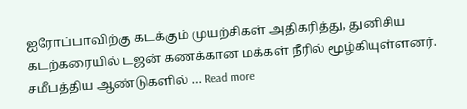ஐரோப்பாவிற்கு கடக்கும் முயற்சிகள் அதிகரித்து, துனிசிய கடற்கரையில் டஜன் கணக்கான மக்கள் நீரில் மூழ்கியுள்ளனர். சமீபத்திய ஆண்டுகளில் … Read more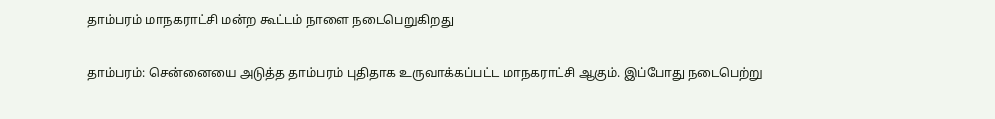தாம்பரம் மாநகராட்சி மன்ற கூட்டம் நாளை நடைபெறுகிறது

தாம்பரம்: சென்னையை அடுத்த தாம்பரம் புதிதாக உருவாக்கப்பட்ட மாநகராட்சி ஆகும். இப்போது நடைபெற்று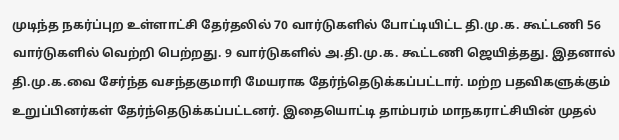முடிந்த நகர்ப்புற உள்ளாட்சி தேர்தலில் 70 வார்டுகளில் போட்டியிட்ட தி.மு.க. கூட்டணி 56 வார்டுகளில் வெற்றி பெற்றது. 9 வார்டுகளில் அ.தி.மு.க. கூட்டணி ஜெயித்தது. இதனால் தி.மு.க.வை சேர்ந்த வசந்தகுமாரி மேயராக தேர்ந்தெடுக்கப்பட்டார். மற்ற பதவிகளுக்கும் உறுப்பினர்கள் தேர்ந்தெடுக்கப்பட்டனர். இதையொட்டி தாம்பரம் மாநகராட்சியின் முதல்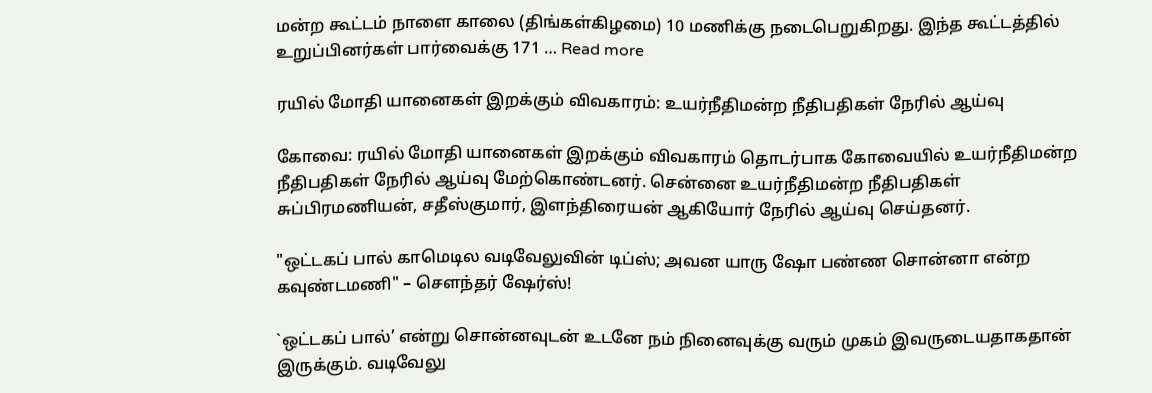மன்ற கூட்டம் நாளை காலை (திங்கள்கிழமை) 10 மணிக்கு நடைபெறுகிறது. இந்த கூட்டத்தில் உறுப்பினர்கள் பார்வைக்கு 171 … Read more

ரயில் மோதி யானைகள் இறக்கும் விவகாரம்: உயர்நீதிமன்ற நீதிபதிகள் நேரில் ஆய்வு

கோவை: ரயில் மோதி யானைகள் இறக்கும் விவகாரம் தொடர்பாக கோவையில் உயர்நீதிமன்ற நீதிபதிகள் நேரில் ஆய்வு மேற்கொண்டனர். சென்னை உயர்நீதிமன்ற நீதிபதிகள் சுப்பிரமணியன், சதீஸ்குமார், இளந்திரையன் ஆகியோர் நேரில் ஆய்வு செய்தனர்.

"ஒட்டகப் பால் காமெடில வடிவேலுவின் டிப்ஸ்; அவன யாரு ஷோ பண்ண சொன்னா என்ற கவுண்டமணி" – சௌந்தர் ஷேர்ஸ்!

`ஒட்டகப் பால்’ என்று சொன்னவுடன் உடனே நம் நினைவுக்கு வரும் முகம் இவருடையதாகதான் இருக்கும். வடிவேலு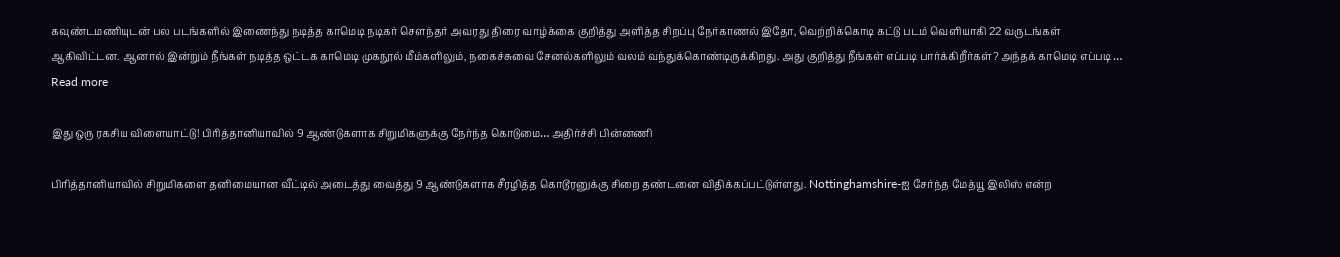கவுண்டமணியுடன் பல படங்களில் இணைந்து நடித்த காமெடி நடிகர் சௌந்தர் அவரது திரை வாழ்க்கை குறித்து அளித்த சிறப்பு நேர்காணல் இதோ, வெற்றிக்கொடி கட்டு படம் வெளியாகி 22 வருடங்கள் ஆகிவிட்டன. ஆனால் இன்றும் நீங்கள் நடித்த ஒட்டக காமெடி முகநூல் மீம்களிலும், நகைச்சுவை சேனல்களிலும் வலம் வந்துக்கொண்டிருக்கிறது. அது குறித்து நீங்கள் எப்படி பார்க்கிறீர்கள்? அந்தக் காமெடி எப்படி … Read more

இது ஒரு ரகசிய விளையாட்டு! பிரித்தானியாவில் 9 ஆண்டுகளாக சிறுமிகளுக்கு நேர்ந்த கொடுமை… அதிர்ச்சி பின்னணி

பிரித்தானியாவில் சிறுமிகளை தனிமையான வீட்டில் அடைத்து வைத்து 9 ஆண்டுகளாக சீரழித்த கொடூரனுக்கு சிறை தண்டனை விதிக்கப்பட்டுள்ளது. Nottinghamshire-ஐ சேர்ந்த மேத்யூ இலிஸ் என்ற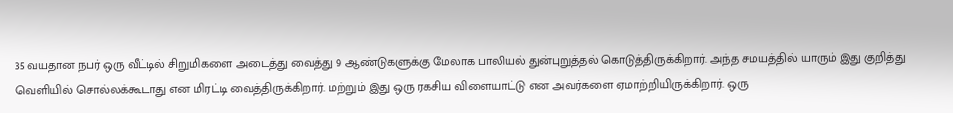35 வயதான நபர் ஒரு வீட்டில் சிறுமிகளை அடைத்து வைத்து 9 ஆண்டுகளுக்கு மேலாக பாலியல் துன்புறுத்தல் கொடுத்திருக்கிறார். அந்த சமயத்தில் யாரும் இது குறித்து வெளியில் சொல்லக்கூடாது என மிரட்டி வைத்திருக்கிறார். மற்றும் இது ஒரு ரகசிய விளையாட்டு என அவர்களை ஏமாற்றியிருக்கிறார். ஒரு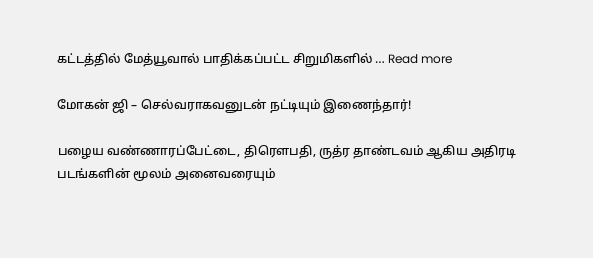கட்டத்தில் மேத்யூவால் பாதிக்கப்பட்ட சிறுமிகளில் … Read more

மோகன் ஜி – செல்வராகவனுடன் நட்டியும் இணைந்தார்!

பழைய வண்ணாரப்பேட்டை, திரௌபதி, ருத்ர தாண்டவம் ஆகிய அதிரடி படங்களின் மூலம் அனைவரையும்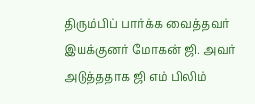திரும்பிப் பார்க்க வைத்தவர் இயக்குனர் மோகன் ஜி. அவர் அடுத்ததாக ஜி எம் பிலிம்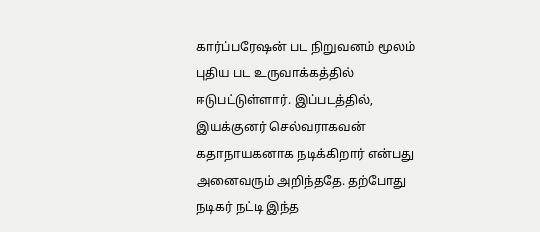கார்ப்பரேஷன் பட நிறுவனம் மூலம் புதிய பட உருவாக்கத்தில் ஈடுபட்டுள்ளார். இப்படத்தில், இயக்குனர் செல்வராகவன் கதாநாயகனாக நடிக்கிறார் என்பது அனைவரும் அறிந்ததே. தற்போது நடிகர் நட்டி இந்த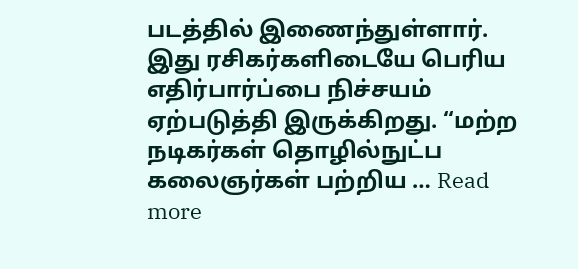படத்தில் இணைந்துள்ளார். இது ரசிகர்களிடையே பெரிய எதிர்பார்ப்பை நிச்சயம் ஏற்படுத்தி இருக்கிறது. “மற்ற நடிகர்கள் தொழில்நுட்ப கலைஞர்கள் பற்றிய … Read more